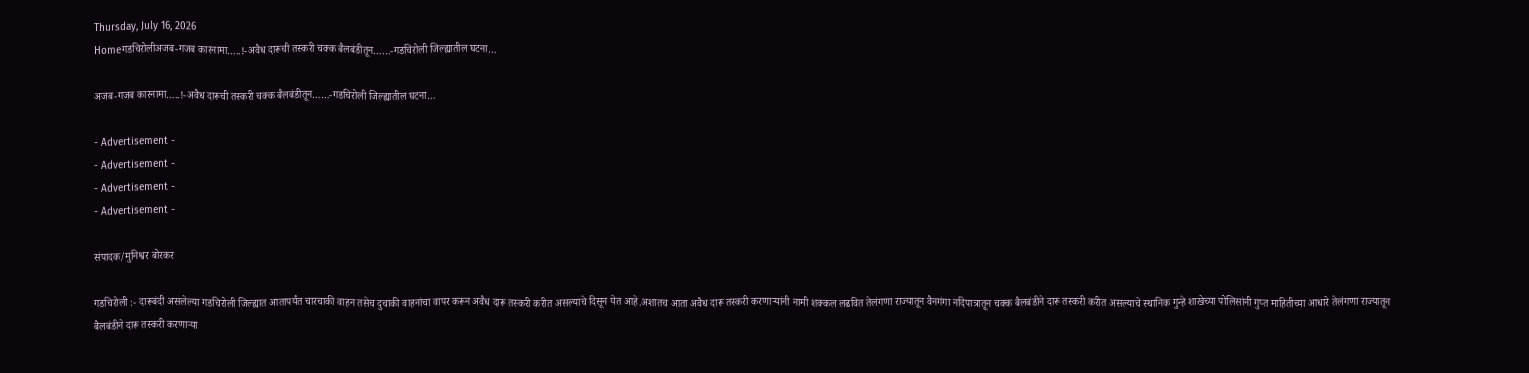Thursday, July 16, 2026
Homeगडचिरोलीअजब-गजब कारनामा…..!-अवैध दारूची तस्करी चक्क बैलबंडीतून……-गडचिरोली जिल्ह्यातील घटना…

अजब-गजब कारनामा…..!-अवैध दारूची तस्करी चक्क बैलबंडीतून……-गडचिरोली जिल्ह्यातील घटना…

- Advertisement -
- Advertisement -
- Advertisement -
- Advertisement -

संपादक/मुनिश्वर बोरकर

गडचिरोली :- दारूबंदी असलेल्या गडचिरोली जिल्ह्यात आतापर्यंत चारचाकी वाहन तसेच दुचाकी वाहनांचा वापर करून अवैध दारू तस्करी करीत असल्याचे दिसून येत आहे.अशातच आता अवैध दारू तस्करी करणाऱ्यांनी नामी शक्कल लढवित तेलंगणा राज्यातून वैनगंगा नदिपात्रातून चक्क बैलबंडीने दारू तस्करी करीत असल्याचे स्थानिक गुन्हे शाखेच्या पोलिसांनी गुप्त माहितीच्या आधारे तेलंगणा राज्यातून बैलबंडीने दारू तस्करी करणाऱ्या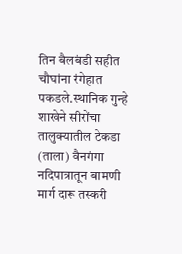तिन बैलबंडी सहीत चौघांना रंगेहात पकडले.स्थानिक गुन्हे शाखेने सीरोंचा तालुक्यातील टेकडा (ताला) वैनगंगा नदिपात्रातून बामणी मार्ग दारू तस्करी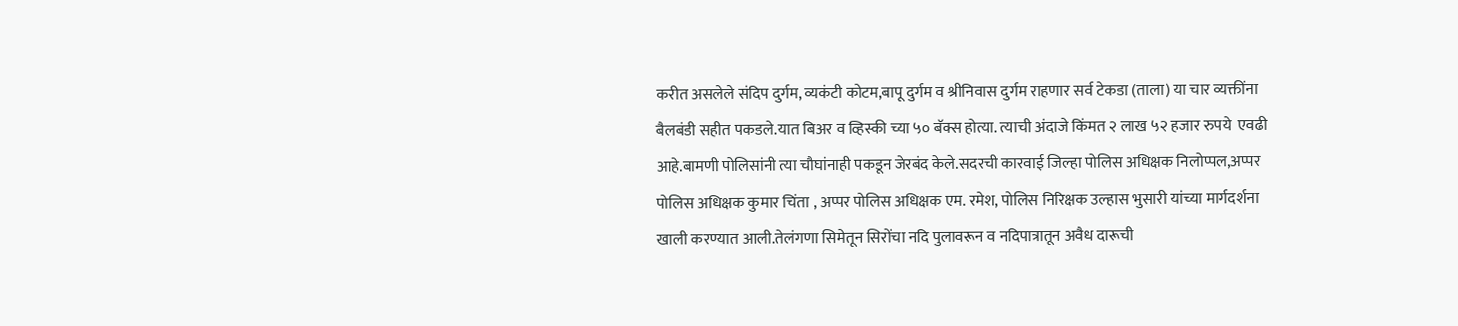करीत असलेले संदिप दुर्गम, व्यकंटी कोटम,बापू दुर्गम व श्रीनिवास दुर्गम राहणार सर्व टेकडा (ताला) या चार व्यक्तींना बैलबंडी सहीत पकडले.यात बिअर व व्हिस्की च्या ५० बॅक्स होत्या. त्याची अंदाजे किंमत २ लाख ५२ हजार रुपये  एवढी आहे.बामणी पोलिसांनी त्या चौघांनाही पकडून जेरबंद केले.सदरची कारवाई जिल्हा पोलिस अधिक्षक निलोप्पल,अप्पर पोलिस अधिक्षक कुमार चिंता , अप्पर पोलिस अधिक्षक एम. रमेश, पोलिस निरिक्षक उल्हास भुसारी यांच्या मार्गदर्शना खाली करण्यात आली.तेलंगणा सिमेतून सिरोंचा नदि पुलावरून व नदिपात्रातून अवैध दारूची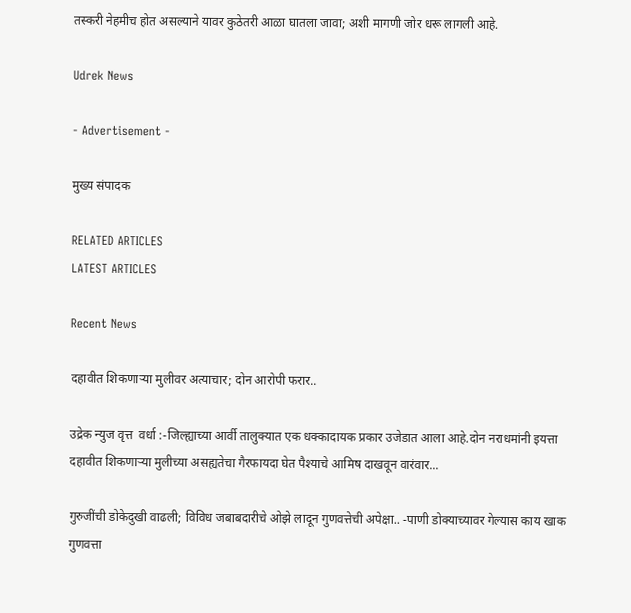तस्करी नेहमीच होत असल्याने यावर कुठेतरी आळा घातला जावा; अशी मागणी जोर धरू लागली आहे.

Udrek News

- Advertisement -

मुख्य संपादक

RELATED ARTICLES
LATEST ARTICLES

Recent News

दहावीत शिकणाऱ्या मुलीवर अत्याचार; दोन आरोपी फरार..

उद्रेक न्युज वृत्त  वर्धा :-जिल्ह्याच्या आर्वी तालुक्यात एक धक्कादायक प्रकार उजेडात आला आहे.दोन नराधमांनी इयत्ता दहावीत शिकणाऱ्या मुलीच्या असह्यतेचा गैरफायदा घेत पैश्याचे आमिष दाखवून वारंवार...

गुरुजींची डोकेदुखी वाढली; विविध जबाबदारीचे ओझे लादून गुणवत्तेची अपेक्षा.. -पाणी डोक्याच्यावर गेल्यास काय खाक गुणवत्ता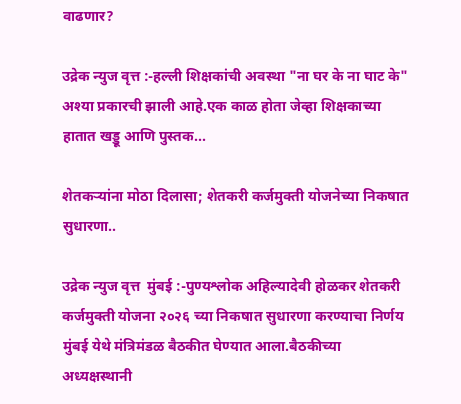वाढणार?

उद्रेक न्युज वृत्त :-हल्ली शिक्षकांची अवस्था "ना घर के ना घाट के" अश्या प्रकारची झाली आहे.एक काळ होता जेव्हा शिक्षकाच्या हातात खड्डू आणि पुस्तक...

शेतकऱ्यांना मोठा दिलासा; शेतकरी कर्जमुक्ती योजनेच्या निकषात सुधारणा..

उद्रेक न्युज वृत्त  मुंबई :-पुण्यश्लोक अहिल्यादेवी होळकर शेतकरी कर्जमुक्ती योजना २०२६ च्या निकषात सुधारणा करण्याचा निर्णय मुंबई येथे मंत्रिमंडळ बैठकीत घेण्यात आला.बैठकीच्या अध्यक्षस्थानी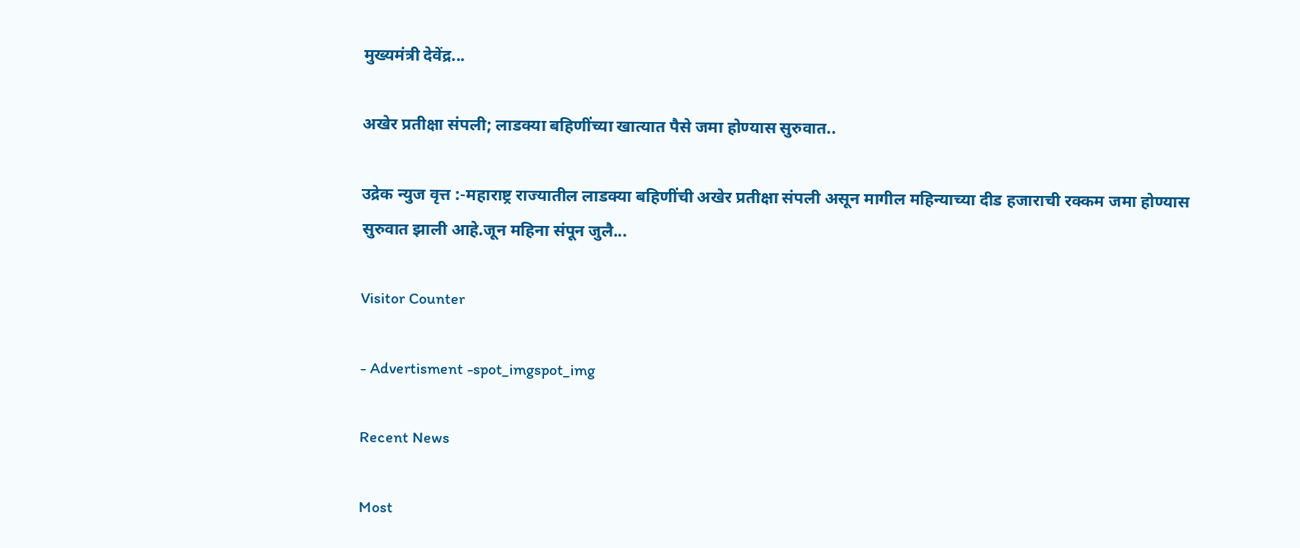मुख्यमंत्री देवेंद्र...

अखेर प्रतीक्षा संपली; लाडक्या बहिणींच्या खात्यात पैसे जमा होण्यास सुरुवात..

उद्रेक न्युज वृत्त :-महाराष्ट्र राज्यातील लाडक्या बहिणींची अखेर प्रतीक्षा संपली असून मागील महिन्याच्या दीड हजाराची रक्कम जमा होण्यास सुरुवात झाली आहे.जून महिना संपून जुलै...

Visitor Counter

- Advertisment -spot_imgspot_img

Recent News

Most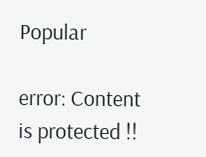Popular

error: Content is protected !!